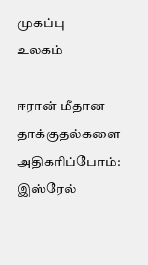முகப்பு
உலகம்

ஈரான் மீதான தாக்குதல்களை அதிகரிப்போம்: இஸ்ரேல்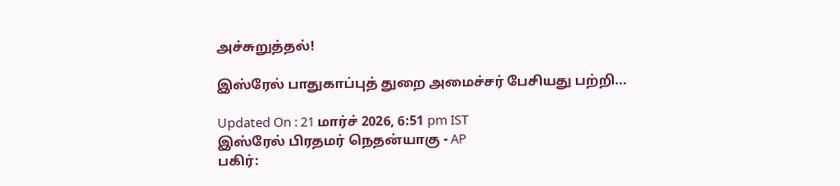அச்சுறுத்தல்!

இஸ்ரேல் பாதுகாப்புத் துறை அமைச்சர் பேசியது பற்றி...

Updated On : 21 மார்ச் 2026, 6:51 pm IST
இஸ்ரேல் பிரதமர் நெதன்யாகு - AP
பகிர்: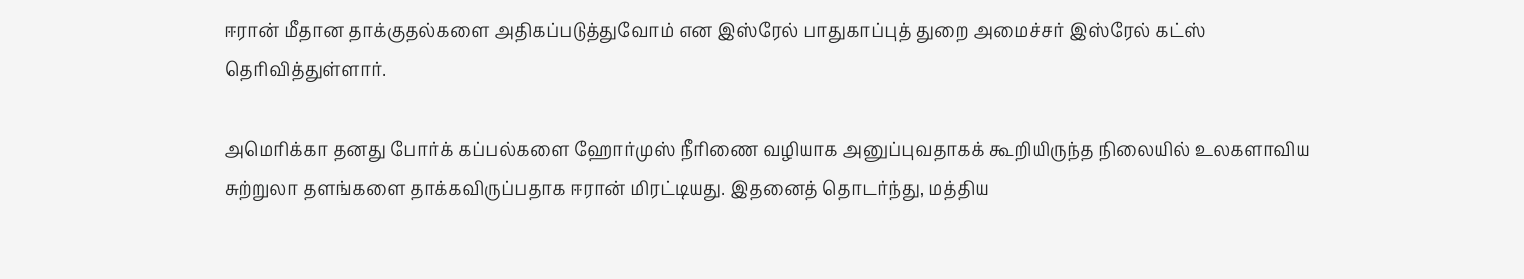ஈரான் மீதான தாக்குதல்களை அதிகப்படுத்துவோம் என இஸ்ரேல் பாதுகாப்புத் துறை அமைச்சர் இஸ்ரேல் கட்ஸ் தெரிவித்துள்ளார்.

அமெரிக்கா தனது போர்க் கப்பல்களை ஹோர்முஸ் நீரிணை வழியாக அனுப்புவதாகக் கூறியிருந்த நிலையில் உலகளாவிய சுற்றுலா தளங்களை தாக்கவிருப்பதாக ஈரான் மிரட்டியது. இதனைத் தொடர்ந்து, மத்திய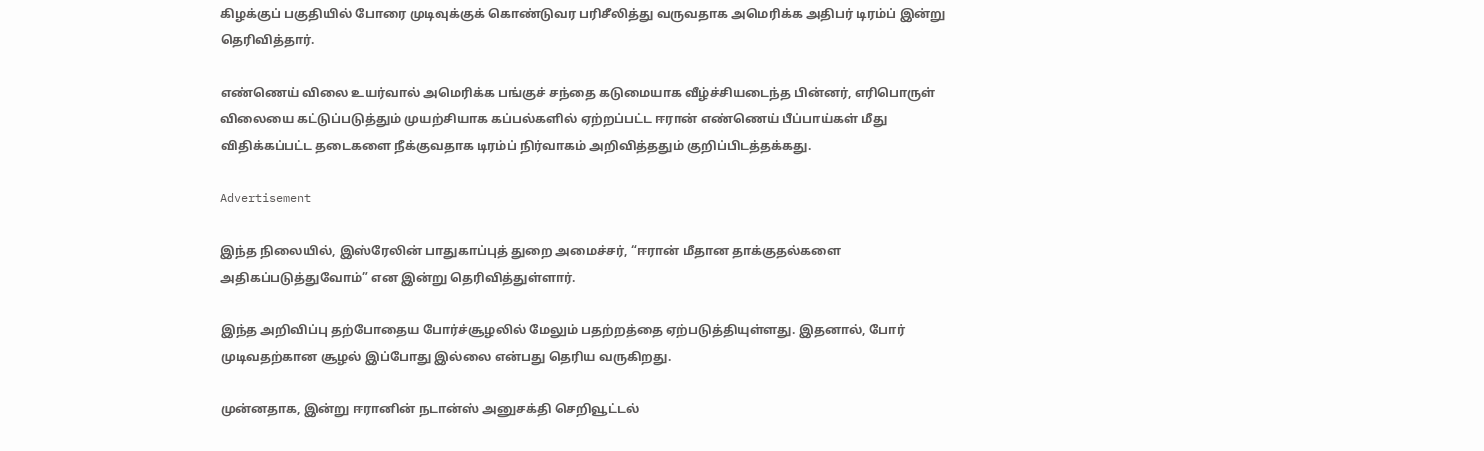கிழக்குப் பகுதியில் போரை முடிவுக்குக் கொண்டுவர பரிசீலித்து வருவதாக அமெரிக்க அதிபர் டிரம்ப் இன்று தெரிவித்தார்.

எண்ணெய் விலை உயர்வால் அமெரிக்க பங்குச் சந்தை கடுமையாக வீழ்ச்சியடைந்த பின்னர், எரிபொருள் விலையை கட்டுப்படுத்தும் முயற்சியாக கப்பல்களில் ஏற்றப்பட்ட ஈரான் எண்ணெய் பீப்பாய்கள் மீது விதிக்கப்பட்ட தடைகளை நீக்குவதாக டிரம்ப் நிர்வாகம் அறிவித்ததும் குறிப்பிடத்தக்கது.

Advertisement

இந்த நிலையில், இஸ்ரேலின் பாதுகாப்புத் துறை அமைச்சர், “ஈரான் மீதான தாக்குதல்களை அதிகப்படுத்துவோம்” என இன்று தெரிவித்துள்ளார்.

இந்த அறிவிப்பு தற்போதைய போர்ச்சூழலில் மேலும் பதற்றத்தை ஏற்படுத்தியுள்ளது. இதனால், போர் முடிவதற்கான சூழல் இப்போது இல்லை என்பது தெரிய வருகிறது.

முன்னதாக, இன்று ஈரானின் நடான்ஸ் அனுசக்தி செறிவூட்டல்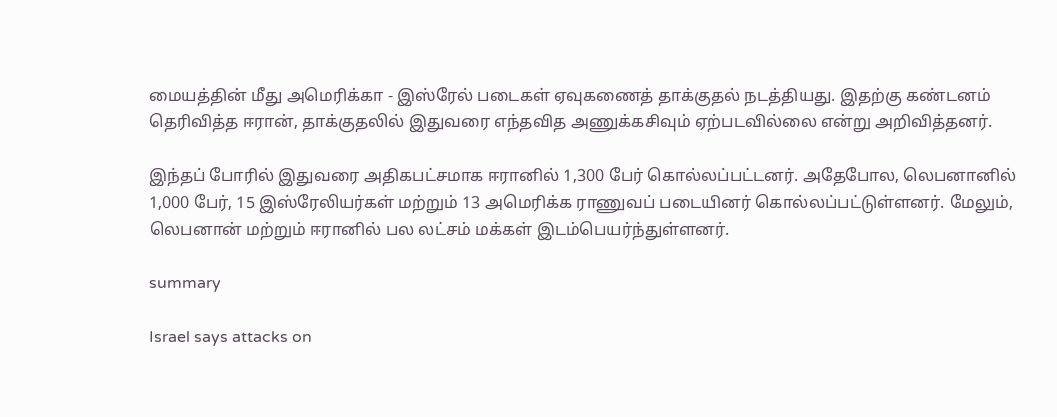மையத்தின் மீது அமெரிக்கா - இஸ்ரேல் படைகள் ஏவுகணைத் தாக்குதல் நடத்தியது. இதற்கு கண்டனம் தெரிவித்த ஈரான், தாக்குதலில் இதுவரை எந்தவித அணுக்கசிவும் ஏற்படவில்லை என்று அறிவித்தனர்.

இந்தப் போரில் இதுவரை அதிகபட்சமாக ஈரானில் 1,300 பேர் கொல்லப்பட்டனர். அதேபோல, லெபனானில் 1,000 பேர், 15 இஸ்ரேலியர்கள் மற்றும் 13 அமெரிக்க ராணுவப் படையினர் கொல்லப்பட்டுள்ளனர். மேலும், லெபனான் மற்றும் ஈரானில் பல லட்சம் மக்கள் இடம்பெயர்ந்துள்ளனர்.

summary

Israel says attacks on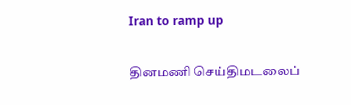Iran to ramp up

தினமணி செய்திமடலைப்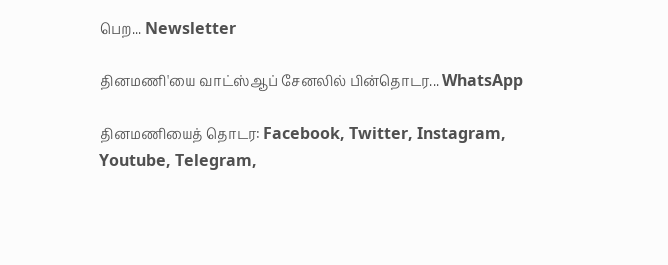பெற... Newsletter

தினமணி'யை வாட்ஸ்ஆப் சேனலில் பின்தொடர... WhatsApp

தினமணியைத் தொடர: Facebook, Twitter, Instagram, Youtube, Telegram,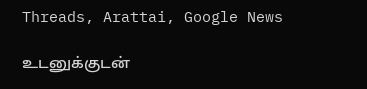Threads, Arattai, Google News

உடனுக்குடன்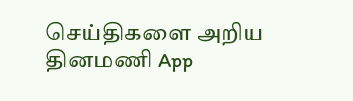செய்திகளை அறிய தினமணி App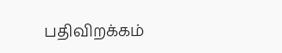பதிவிறக்கம்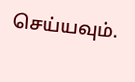செய்யவும்.